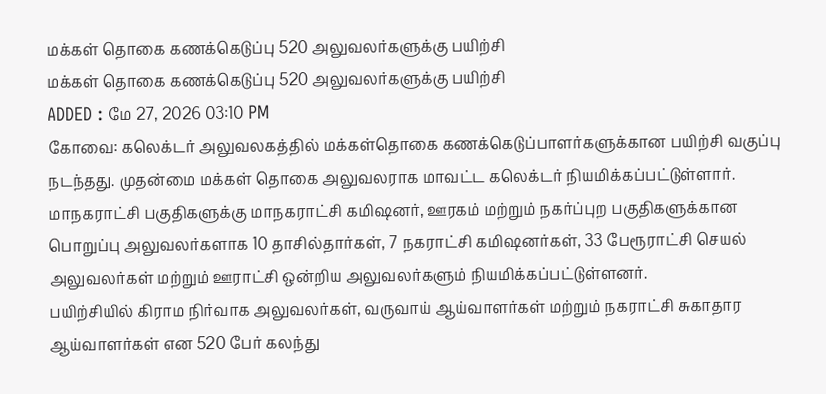மக்கள் தொகை கணக்கெடுப்பு 520 அலுவலர்களுக்கு பயிற்சி
மக்கள் தொகை கணக்கெடுப்பு 520 அலுவலர்களுக்கு பயிற்சி
ADDED : மே 27, 2026 03:10 PM
கோவை: கலெக்டர் அலுவலகத்தில் மக்கள்தொகை கணக்கெடுப்பாளர்களுக்கான பயிற்சி வகுப்பு நடந்தது. முதன்மை மக்கள் தொகை அலுவலராக மாவட்ட கலெக்டர் நியமிக்கப்பட்டுள்ளார்.
மாநகராட்சி பகுதிகளுக்கு மாநகராட்சி கமிஷனர், ஊரகம் மற்றும் நகர்ப்புற பகுதிகளுக்கான பொறுப்பு அலுவலர்களாக 10 தாசில்தார்கள், 7 நகராட்சி கமிஷனர்கள், 33 பேரூராட்சி செயல் அலுவலர்கள் மற்றும் ஊராட்சி ஒன்றிய அலுவலர்களும் நியமிக்கப்பட்டுள்ளனர்.
பயிற்சியில் கிராம நிர்வாக அலுவலர்கள், வருவாய் ஆய்வாளர்கள் மற்றும் நகராட்சி சுகாதார ஆய்வாளர்கள் என 520 பேர் கலந்து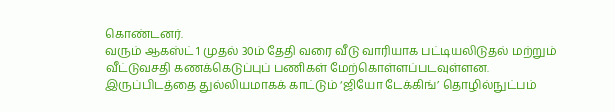கொண்டனர்.
வரும் ஆகஸ்ட் 1 முதல் 30ம் தேதி வரை வீடு வாரியாக பட்டியலிடுதல் மற்றும் வீட்டுவசதி கணக்கெடுப்புப் பணிகள் மேற்கொள்ளப்படவுள்ளன.
இருப்பிடத்தை துல்லியமாகக் காட்டும் ‘ஜியோ டேக்கிங்’ தொழில்நுட்பம்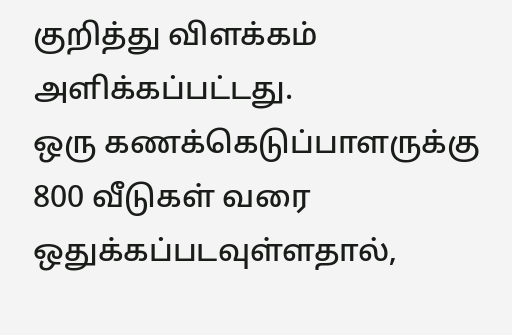குறித்து விளக்கம் அளிக்கப்பட்டது.
ஒரு கணக்கெடுப்பாளருக்கு 800 வீடுகள் வரை ஒதுக்கப்படவுள்ளதால்,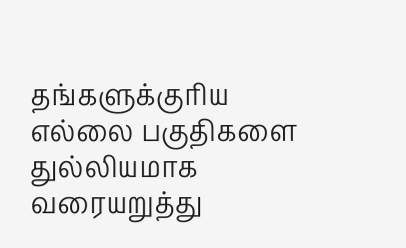தங்களுக்குரிய எல்லை பகுதிகளை துல்லியமாக வரையறுத்து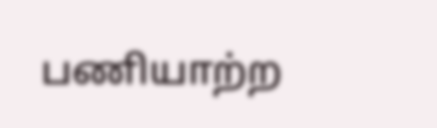பணியாற்ற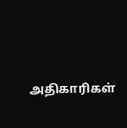அதிகாரிகள்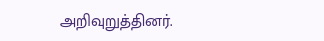அறிவுறுத்தினர்.